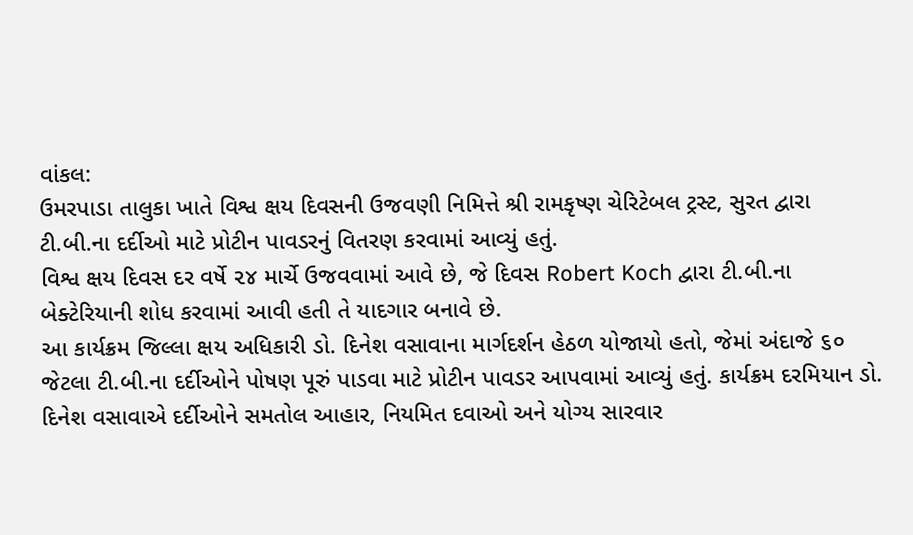વાંકલ:
ઉમરપાડા તાલુકા ખાતે વિશ્વ ક્ષય દિવસની ઉજવણી નિમિત્તે શ્રી રામકૃષ્ણ ચેરિટેબલ ટ્રસ્ટ, સુરત દ્વારા ટી.બી.ના દર્દીઓ માટે પ્રોટીન પાવડરનું વિતરણ કરવામાં આવ્યું હતું.
વિશ્વ ક્ષય દિવસ દર વર્ષે ૨૪ માર્ચે ઉજવવામાં આવે છે, જે દિવસ Robert Koch દ્વારા ટી.બી.ના બેક્ટેરિયાની શોધ કરવામાં આવી હતી તે યાદગાર બનાવે છે.
આ કાર્યક્રમ જિલ્લા ક્ષય અધિકારી ડો. દિનેશ વસાવાના માર્ગદર્શન હેઠળ યોજાયો હતો, જેમાં અંદાજે ૬૦ જેટલા ટી.બી.ના દર્દીઓને પોષણ પૂરું પાડવા માટે પ્રોટીન પાવડર આપવામાં આવ્યું હતું. કાર્યક્રમ દરમિયાન ડો. દિનેશ વસાવાએ દર્દીઓને સમતોલ આહાર, નિયમિત દવાઓ અને યોગ્ય સારવાર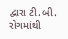દ્વારા ટી.બી. રોગમાંથી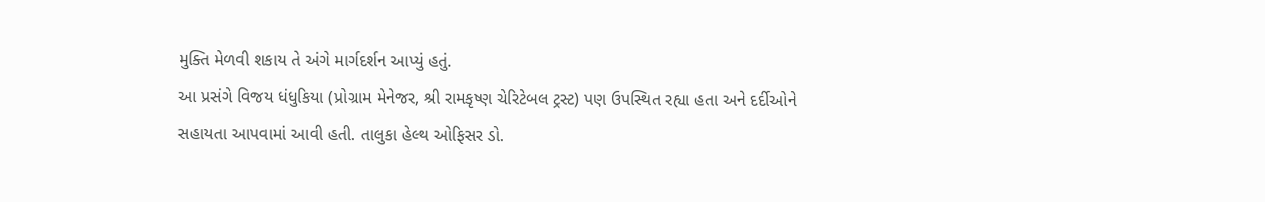મુક્તિ મેળવી શકાય તે અંગે માર્ગદર્શન આપ્યું હતું.
આ પ્રસંગે વિજય ધંધુકિયા (પ્રોગ્રામ મેનેજર, શ્રી રામકૃષ્ણ ચેરિટેબલ ટ્રસ્ટ) પણ ઉપસ્થિત રહ્યા હતા અને દર્દીઓને સહાયતા આપવામાં આવી હતી. તાલુકા હેલ્થ ઓફિસર ડો.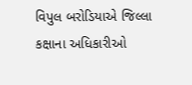વિપુલ બરોડિયાએ જિલ્લા કક્ષાના અધિકારીઓ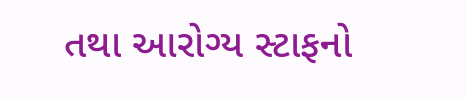તથા આરોગ્ય સ્ટાફનો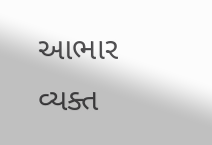આભાર વ્યક્ત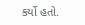કર્યો હતો.